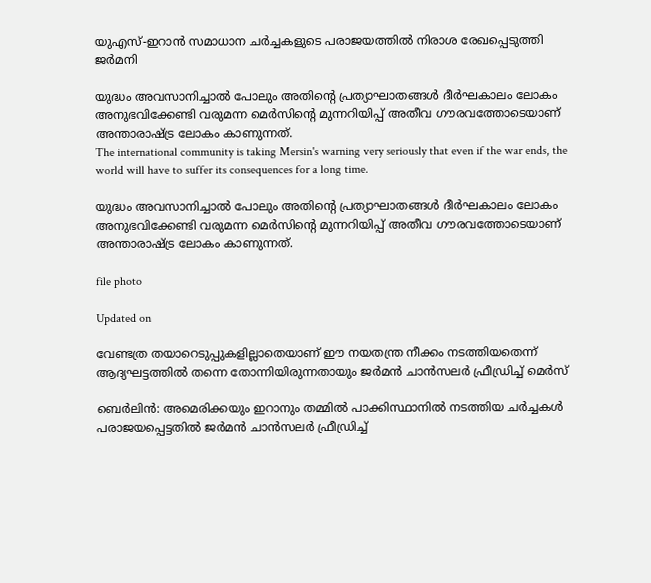യുഎസ്-ഇറാൻ സമാധാന ചർച്ചകളുടെ പരാജയത്തിൽ നിരാശ രേഖപ്പെടുത്തി ജർമനി

യുദ്ധം അവസാനിച്ചാൽ പോലും അതിന്‍റെ പ്രത്യാഘാതങ്ങൾ ദീർഘകാലം ലോകം അനുഭവിക്കേണ്ടി വരുമന്ന മെർസിന്‍റെ മുന്നറിയിപ്പ് അതീവ ഗൗരവത്തോടെയാണ് അന്താരാഷ്ട്ര ലോകം കാണുന്നത്.
The international community is taking Mersin's warning very seriously that even if the war ends, the world will have to suffer its consequences for a long time.

യുദ്ധം അവസാനിച്ചാൽ പോലും അതിന്‍റെ പ്രത്യാഘാതങ്ങൾ ദീർഘകാലം ലോകം അനുഭവിക്കേണ്ടി വരുമന്ന മെർസിന്‍റെ മുന്നറിയിപ്പ് അതീവ ഗൗരവത്തോടെയാണ് അന്താരാഷ്ട്ര ലോകം കാണുന്നത്.

file photo

Updated on

വേണ്ടത്ര തയാറെടുപ്പുകളില്ലാതെയാണ് ഈ നയതന്ത്ര നീക്കം നടത്തിയതെന്ന് ആദ്യഘട്ടത്തിൽ തന്നെ തോന്നിയിരുന്നതായും ജർമൻ ചാൻസലർ ഫ്രീഡ്രിച്ച് മെർസ്

ബെർലിൻ: അമെരിക്കയും ഇറാനും തമ്മിൽ പാക്കിസ്ഥാനിൽ നടത്തിയ ചർച്ചകൾ പരാജയപ്പെട്ടതിൽ ജർമൻ ചാൻസലർ ഫ്രീഡ്രിച്ച്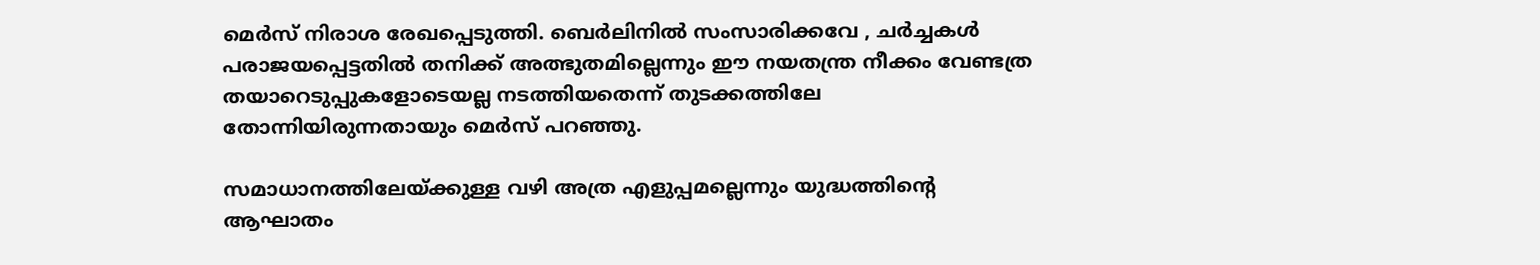മെർസ് നിരാശ രേഖപ്പെടുത്തി. ബെർലിനിൽ സംസാരിക്കവേ , ചർച്ചകൾ പരാജയപ്പെട്ടതിൽ തനിക്ക് അത്ഭുതമില്ലെന്നും ഈ നയതന്ത്ര നീക്കം വേണ്ടത്ര തയാറെടുപ്പുകളോടെയല്ല നടത്തിയതെന്ന് തുടക്കത്തിലേ തോന്നിയിരുന്നതായും മെർസ് പറഞ്ഞു.

സമാധാനത്തിലേയ്ക്കുള്ള വഴി അത്ര എളുപ്പമല്ലെന്നും യുദ്ധത്തിന്‍റെ ആഘാതം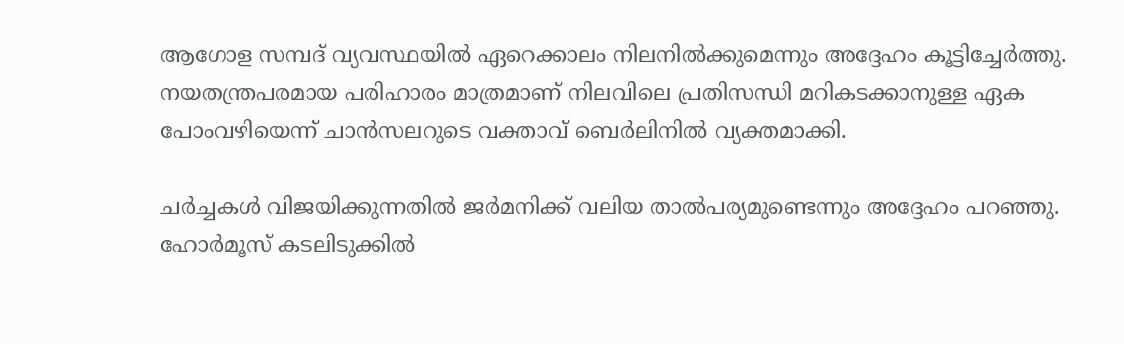ആഗോള സമ്പദ് വ്യവസ്ഥയിൽ ഏറെക്കാലം നിലനിൽക്കുമെന്നും അദ്ദേഹം കൂട്ടിച്ചേർത്തു. നയതന്ത്രപരമായ പരിഹാരം മാത്രമാണ് നിലവിലെ പ്രതിസന്ധി മറികടക്കാനുള്ള ഏക പോംവഴിയെന്ന് ചാൻസലറുടെ വക്താവ് ബെർലിനിൽ വ്യക്തമാക്കി.

ചർച്ചകൾ വിജയിക്കുന്നതിൽ ജർമനിക്ക് വലിയ താൽപര്യമുണ്ടെന്നും അദ്ദേഹം പറഞ്ഞു. ഹോർമൂസ് കടലിടുക്കിൽ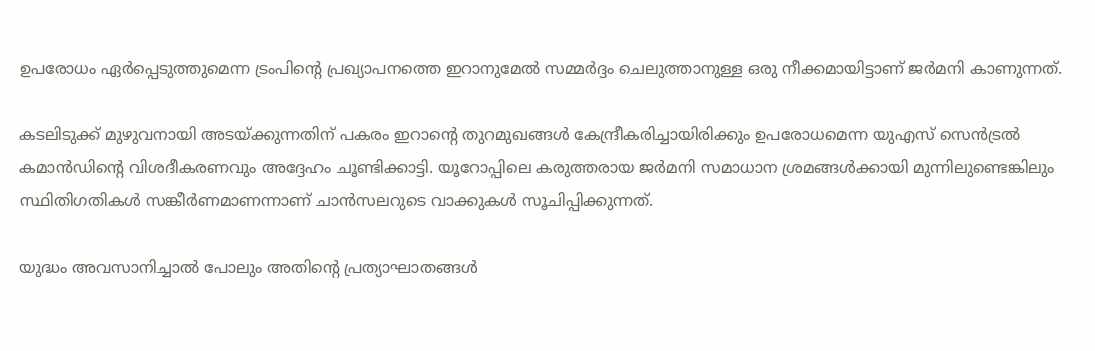ഉപരോധം ഏർപ്പെടുത്തുമെന്ന ട്രംപിന്‍റെ പ്രഖ്യാപനത്തെ ഇറാനുമേൽ സമ്മർദ്ദം ചെലുത്താനുള്ള ഒരു നീക്കമായിട്ടാണ് ജർമനി കാണുന്നത്.

കടലിടുക്ക് മുഴുവനായി അടയ്ക്കുന്നതിന് പകരം ഇറാന്‍റെ തുറമുഖങ്ങൾ കേന്ദ്രീകരിച്ചായിരിക്കും ഉപരോധമെന്ന യുഎസ് സെൻട്രൽ കമാൻഡിന്‍റെ വിശദീകരണവും അദ്ദേഹം ചൂണ്ടിക്കാട്ടി. യൂറോപ്പിലെ കരുത്തരായ ജർമനി സമാധാന ശ്രമങ്ങൾക്കായി മുന്നിലുണ്ടെങ്കിലും സ്ഥിതിഗതികൾ സങ്കീർണമാണന്നാണ് ചാൻസലറുടെ വാക്കുകൾ സൂചിപ്പിക്കുന്നത്.

യുദ്ധം അവസാനിച്ചാൽ പോലും അതിന്‍റെ പ്രത്യാഘാതങ്ങൾ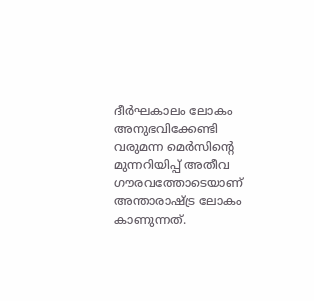ദീർഘകാലം ലോകം അനുഭവിക്കേണ്ടി വരുമന്ന മെർസിന്‍റെ മുന്നറിയിപ്പ് അതീവ ഗൗരവത്തോടെയാണ് അന്താരാഷ്ട്ര ലോകം കാണുന്നത്.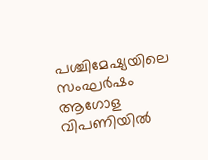പശ്ചിമേഷ്യയിലെ സംഘർഷം ആഗോള വിപണിയിൽ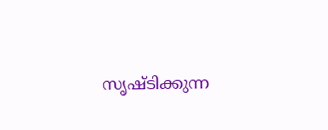സൃഷ്ടിക്കുന്ന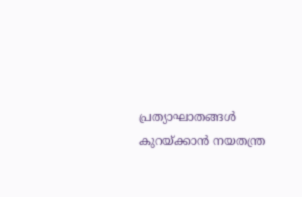പ്രത്യാഘാതങ്ങൾ കുറയ്ക്കാൻ നയതന്ത്ര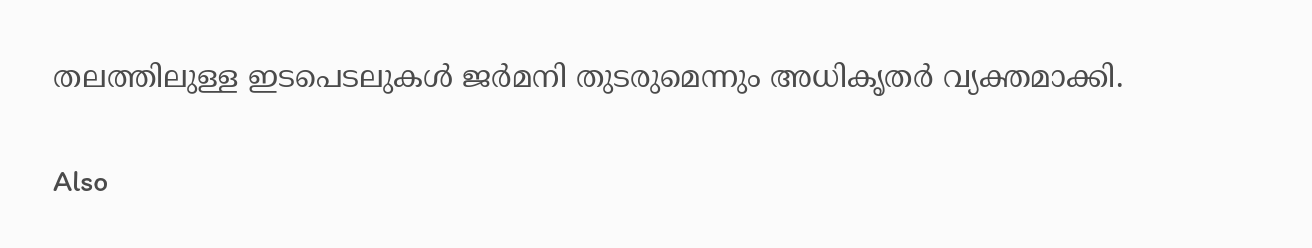തലത്തിലുള്ള ഇടപെടലുകൾ ജർമനി തുടരുമെന്നും അധികൃതർ വ്യക്തമാക്കി.

Also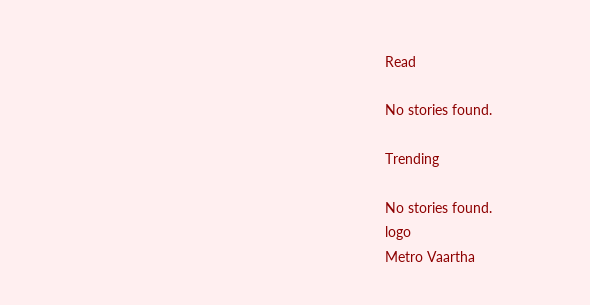Read

No stories found.

Trending

No stories found.
logo
Metro Vaartha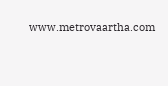www.metrovaartha.com